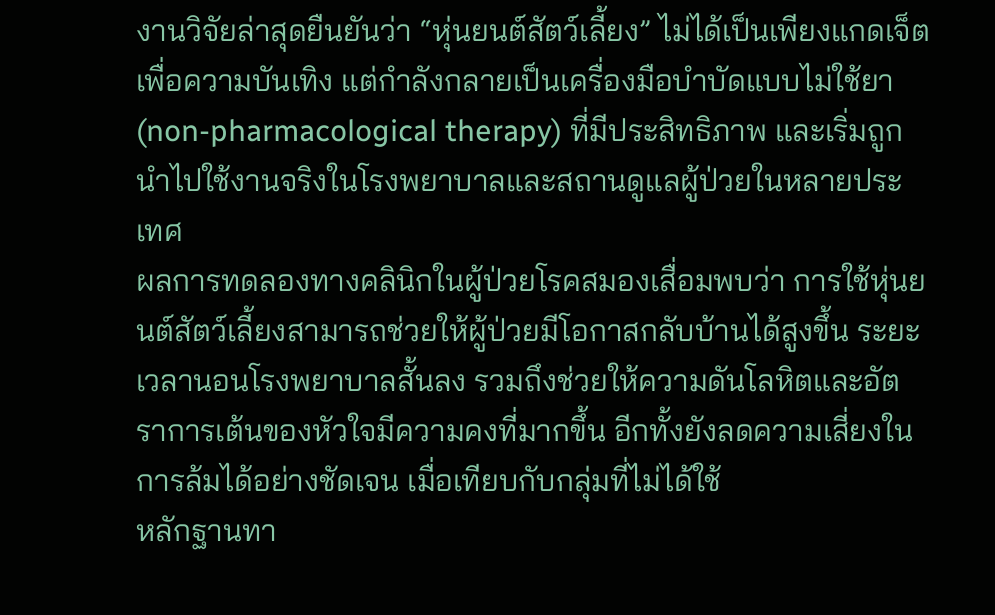งานวิจัยล่าสุดยืนยันว่า “หุ่นยนต์สัตว์เลี้ยง” ไม่ได้เป็นเพียงแกดเจ็ตเพื่อความบันเทิง แต่กำลังกลายเป็นเครื่องมือบำบัดแบบไม่ใช้ยา (non-pharmacological therapy) ที่มีประสิทธิภาพ และเริ่มถูกนำไปใช้งานจริงในโรงพยาบาลและสถานดูแลผู้ป่วยในหลายประเทศ
ผลการทดลองทางคลินิกในผู้ป่วยโรคสมองเสื่อมพบว่า การใช้หุ่นยนต์สัตว์เลี้ยงสามารถช่วยให้ผู้ป่วยมีโอกาสกลับบ้านได้สูงขึ้น ระยะเวลานอนโรงพยาบาลสั้นลง รวมถึงช่วยให้ความดันโลหิตและอัตราการเต้นของหัวใจมีความคงที่มากขึ้น อีกทั้งยังลดความเสี่ยงในการล้มได้อย่างชัดเจน เมื่อเทียบกับกลุ่มที่ไม่ได้ใช้
หลักฐานทา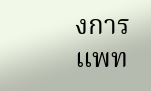งการแพท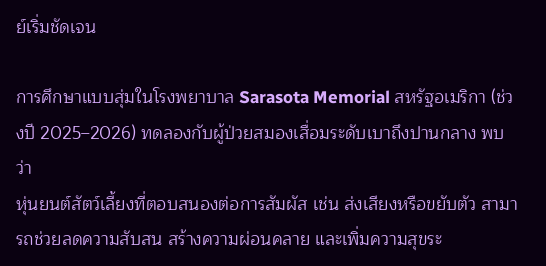ย์เริ่มชัดเจน

การศึกษาแบบสุ่มในโรงพยาบาล Sarasota Memorial สหรัฐอเมริกา (ช่วงปี 2025–2026) ทดลองกับผู้ป่วยสมองเสื่อมระดับเบาถึงปานกลาง พบว่า
หุ่นยนต์สัตว์เลี้ยงที่ตอบสนองต่อการสัมผัส เช่น ส่งเสียงหรือขยับตัว สามารถช่วยลดความสับสน สร้างความผ่อนคลาย และเพิ่มความสุขระ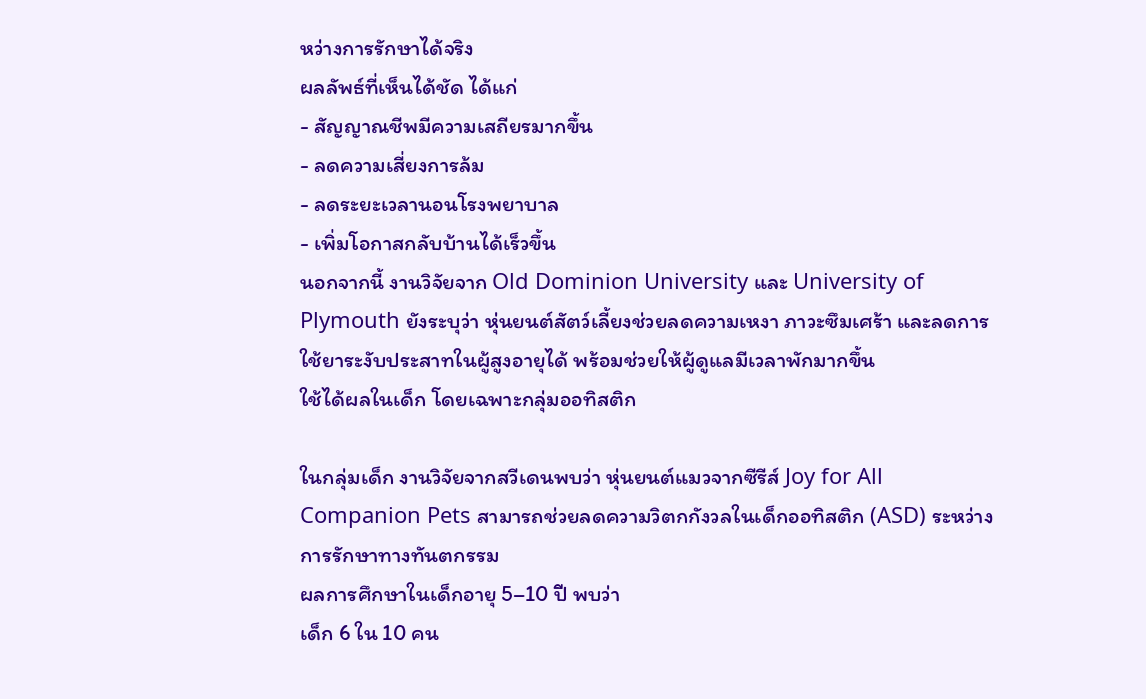หว่างการรักษาได้จริง
ผลลัพธ์ที่เห็นได้ชัด ได้แก่
- สัญญาณชีพมีความเสถียรมากขึ้น
- ลดความเสี่ยงการล้ม
- ลดระยะเวลานอนโรงพยาบาล
- เพิ่มโอกาสกลับบ้านได้เร็วขึ้น
นอกจากนี้ งานวิจัยจาก Old Dominion University และ University of Plymouth ยังระบุว่า หุ่นยนต์สัตว์เลี้ยงช่วยลดความเหงา ภาวะซึมเศร้า และลดการใช้ยาระงับประสาทในผู้สูงอายุได้ พร้อมช่วยให้ผู้ดูแลมีเวลาพักมากขึ้น
ใช้ได้ผลในเด็ก โดยเฉพาะกลุ่มออทิสติก

ในกลุ่มเด็ก งานวิจัยจากสวีเดนพบว่า หุ่นยนต์แมวจากซีรีส์ Joy for All Companion Pets สามารถช่วยลดความวิตกกังวลในเด็กออทิสติก (ASD) ระหว่างการรักษาทางทันตกรรม
ผลการศึกษาในเด็กอายุ 5–10 ปี พบว่า
เด็ก 6 ใน 10 คน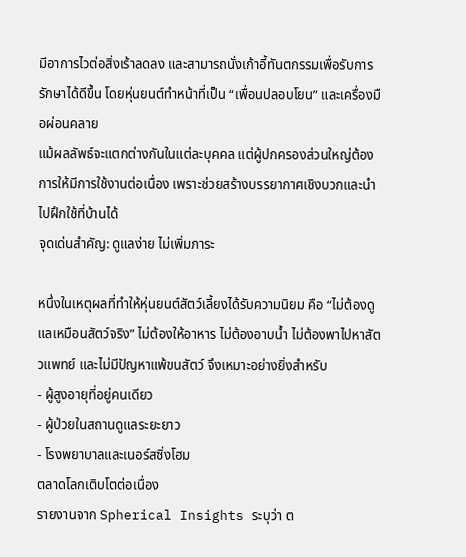มีอาการไวต่อสิ่งเร้าลดลง และสามารถนั่งเก้าอี้ทันตกรรมเพื่อรับการรักษาได้ดีขึ้น โดยหุ่นยนต์ทำหน้าที่เป็น “เพื่อนปลอบโยน” และเครื่องมือผ่อนคลาย
แม้ผลลัพธ์จะแตกต่างกันในแต่ละบุคคล แต่ผู้ปกครองส่วนใหญ่ต้องการให้มีการใช้งานต่อเนื่อง เพราะช่วยสร้างบรรยากาศเชิงบวกและนำไปฝึกใช้ที่บ้านได้
จุดเด่นสำคัญ: ดูแลง่าย ไม่เพิ่มภาระ

หนึ่งในเหตุผลที่ทำให้หุ่นยนต์สัตว์เลี้ยงได้รับความนิยม คือ “ไม่ต้องดูแลเหมือนสัตว์จริง” ไม่ต้องให้อาหาร ไม่ต้องอาบน้ำ ไม่ต้องพาไปหาสัตวแพทย์ และไม่มีปัญหาแพ้ขนสัตว์ จึงเหมาะอย่างยิ่งสำหรับ
- ผู้สูงอายุที่อยู่คนเดียว
- ผู้ป่วยในสถานดูแลระยะยาว
- โรงพยาบาลและเนอร์สซิ่งโฮม
ตลาดโลกเติบโตต่อเนื่อง
รายงานจาก Spherical Insights ระบุว่า ต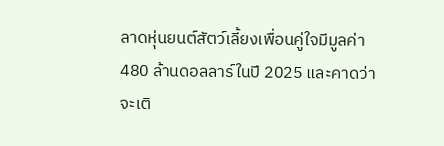ลาดหุ่นยนต์สัตว์เลี้ยงเพื่อนคู่ใจมีมูลค่า 480 ล้านดอลลาร์ในปี 2025 และคาดว่าจะเติ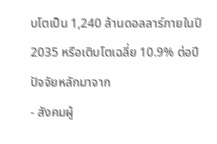บโตเป็น 1,240 ล้านดอลลาร์ภายในปี 2035 หรือเติบโตเฉลี่ย 10.9% ต่อปี ปัจจัยหลักมาจาก
- สังคมผู้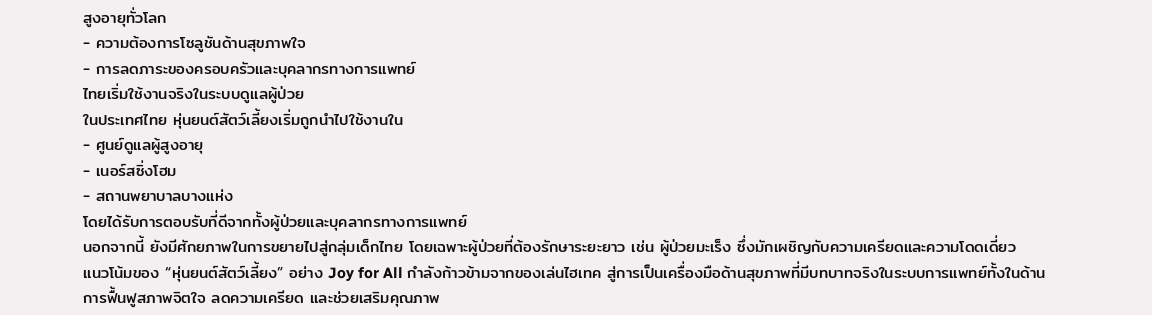สูงอายุทั่วโลก
- ความต้องการโซลูชันด้านสุขภาพใจ
- การลดภาระของครอบครัวและบุคลากรทางการแพทย์
ไทยเริ่มใช้งานจริงในระบบดูแลผู้ป่วย
ในประเทศไทย หุ่นยนต์สัตว์เลี้ยงเริ่มถูกนำไปใช้งานใน
- ศูนย์ดูแลผู้สูงอายุ
- เนอร์สซิ่งโฮม
- สถานพยาบาลบางแห่ง
โดยได้รับการตอบรับที่ดีจากทั้งผู้ป่วยและบุคลากรทางการแพทย์
นอกจากนี้ ยังมีศักยภาพในการขยายไปสู่กลุ่มเด็กไทย โดยเฉพาะผู้ป่วยที่ต้องรักษาระยะยาว เช่น ผู้ป่วยมะเร็ง ซึ่งมักเผชิญกับความเครียดและความโดดเดี่ยว
แนวโน้มของ “หุ่นยนต์สัตว์เลี้ยง” อย่าง Joy for All กำลังก้าวข้ามจากของเล่นไฮเทค สู่การเป็นเครื่องมือด้านสุขภาพที่มีบทบาทจริงในระบบการแพทย์ทั้งในด้านการฟื้นฟูสภาพจิตใจ ลดความเครียด และช่วยเสริมคุณภาพ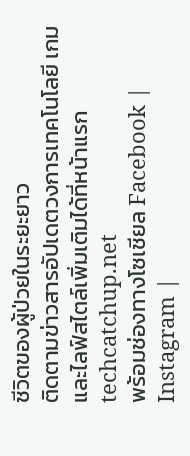ชีวิตของผู้ป่วยในระยะยาว
ติดตามข่าวสารอัปเดตวงการเทคโนโลยี เกม และไลฟ์สไตล์เพิ่มเติมได้ที่หน้าแรก techcatchup.net
พร้อมช่องทางโซเชียล Facebook | Instagram |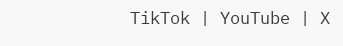TikTok | YouTube | X